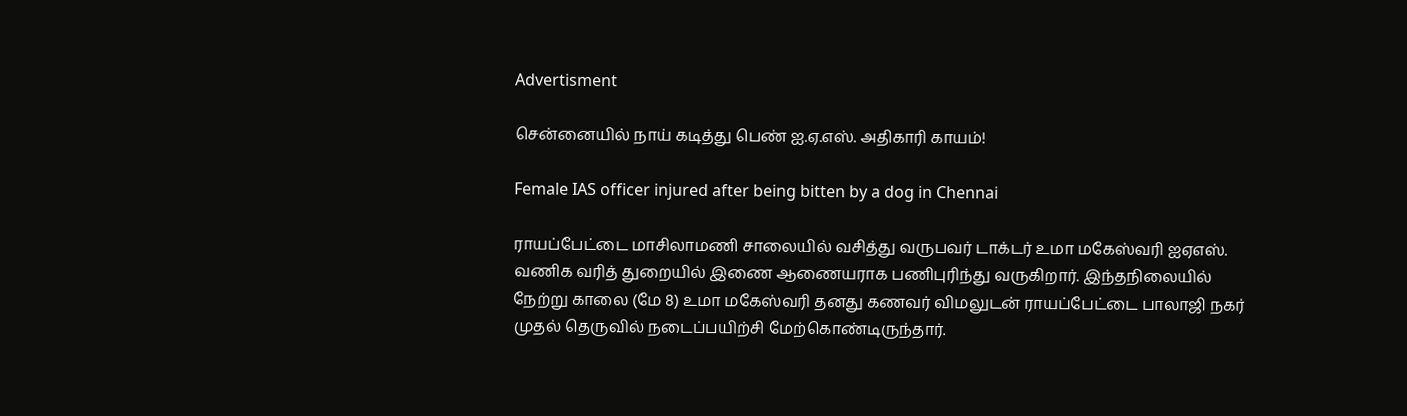Advertisment

சென்னையில் நாய் கடித்து பெண் ஐ.ஏ.எஸ். அதிகாரி காயம்!

Female IAS officer injured after being bitten by a dog in Chennai

ராயப்பேட்டை மாசிலாமணி சாலையில் வசித்து வருபவர் டாக்டர் உமா மகேஸ்வரி ஐஏஎஸ். வணிக வரித் துறையில் இணை ஆணையராக பணிபுரிந்து வருகிறார். இந்தநிலையில் நேற்று காலை (மே 8) உமா மகேஸ்வரி தனது கணவர் விமலுடன் ராயப்பேட்டை பாலாஜி நகர் முதல் தெருவில் நடைப்பயிற்சி மேற்கொண்டிருந்தார்.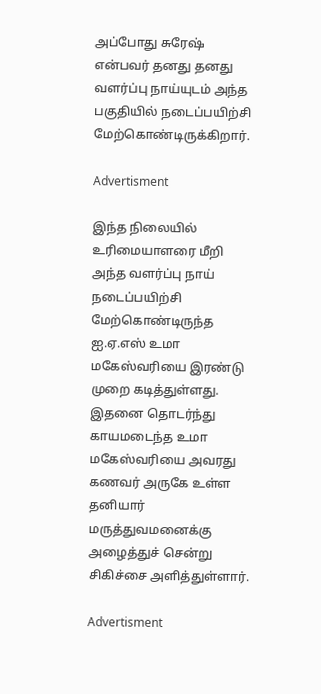அப்போது சுரேஷ் என்பவர் தனது தனது வளர்ப்பு நாய்யுடம் அந்த பகுதியில் நடைப்பயிற்சி மேற்கொண்டிருக்கிறார்.

Advertisment

இந்த நிலையில் உரிமையாளரை மீறி அந்த வளர்ப்பு நாய் நடைப்பயிற்சி மேற்கொண்டிருந்த ஐ.ஏ.எஸ் உமா மகேஸ்வரியை இரண்டு முறை கடித்துள்ளது. இதனை தொடர்ந்து காயமடைந்த உமா மகேஸ்வரியை அவரது கணவர் அருகே உள்ள தனியார் மருத்துவமனைக்கு அழைத்துச் சென்று சிகிச்சை அளித்துள்ளார்.

Advertisment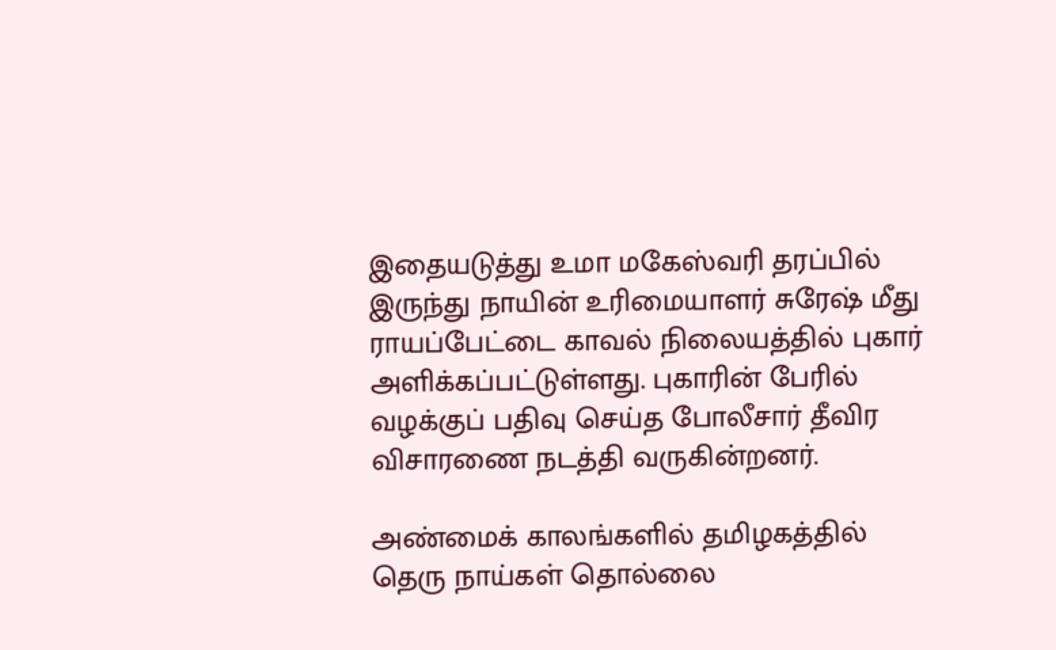இதையடுத்து உமா மகேஸ்வரி தரப்பில் இருந்து நாயின் உரிமையாளர் சுரேஷ் மீது ராயப்பேட்டை காவல் நிலையத்தில் புகார் அளிக்கப்பட்டுள்ளது. புகாரின் பேரில் வழக்குப் பதிவு செய்த போலீசார் தீவிர விசாரணை நடத்தி வருகின்றனர்.

அண்மைக் காலங்களில் தமிழகத்தில் தெரு நாய்கள் தொல்லை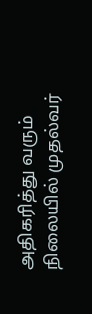அதிகரித்து வரும் நிலையில் முதல்வர்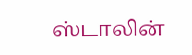ஸ்டாலின்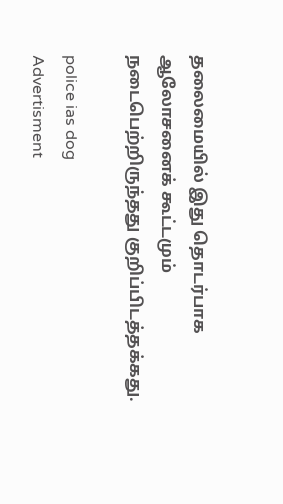தலைமையில் இது தொடர்பாக ஆலோசனைக் கூட்டமும் நடைபெற்றிருந்தது குறிப்பிடத்தக்கது.

police ias dog
Advertisment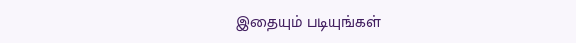இதையும் படியுங்கள்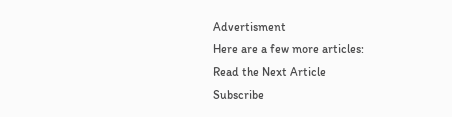Advertisment
Here are a few more articles:
Read the Next Article
Subscribe